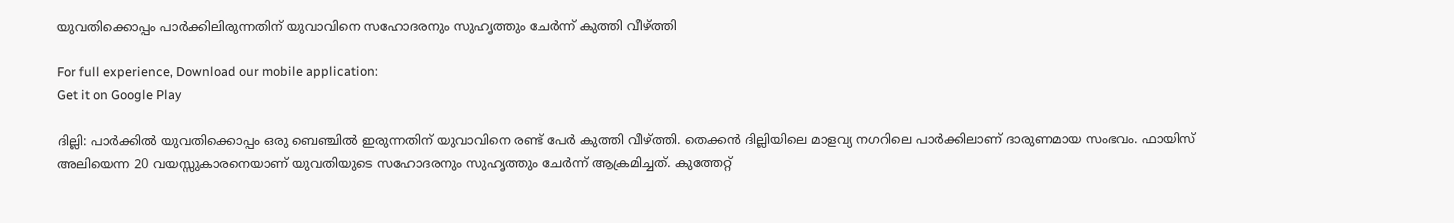യുവതിക്കൊപ്പം പാർക്കിലിരുന്നതിന് യുവാവിനെ സഹോദരനും സുഹൃത്തും ചേർന്ന് കുത്തി വീഴ്ത്തി

For full experience, Download our mobile application:
Get it on Google Play

ദില്ലി: പാർക്കിൽ യുവതിക്കൊപ്പം ഒരു ബെഞ്ചിൽ ഇരുന്നതിന് യുവാവിനെ രണ്ട് പേർ കുത്തി വീഴ്ത്തി. തെക്കൻ ദില്ലിയിലെ മാളവ്യ നഗറിലെ പാർക്കിലാണ് ദാരുണമായ സംഭവം. ഫായിസ് അലിയെന്ന 20 വയസ്സുകാരനെയാണ് യുവതിയുടെ സഹോദരനും സുഹൃത്തും ചേർന്ന് ആക്രമിച്ചത്. കുത്തേറ്റ്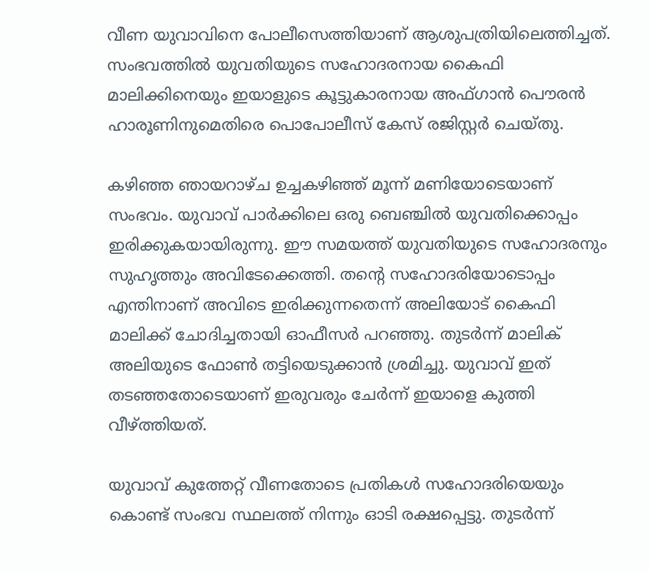വീണ യുവാവിനെ പോലീസെത്തിയാണ് ആശുപത്രിയിലെത്തിച്ചത്. സംഭവത്തിൽ യുവതിയുടെ സഹോദരനായ കൈഫി മാലിക്കിനെയും ഇയാളുടെ കൂട്ടുകാരനായ അഫ്ഗാൻ പൌരൻ ഹാരൂണിനുമെതിരെ പൊപോലീസ് കേസ് രജിസ്റ്റർ ചെയ്തു.

കഴിഞ്ഞ ഞായറാഴ്ച ഉച്ചകഴിഞ്ഞ് മൂന്ന് മണിയോടെയാണ് സംഭവം. യുവാവ് പാർക്കിലെ ഒരു ബെഞ്ചിൽ യുവതിക്കൊപ്പം ഇരിക്കുകയായിരുന്നു. ഈ സമയത്ത് യുവതിയുടെ സഹോദരനും സുഹൃത്തും അവിടേക്കെത്തി. തന്റെ സഹോദരിയോടൊപ്പം എന്തിനാണ് അവിടെ ഇരിക്കുന്നതെന്ന് അലിയോട് കൈഫി മാലിക്ക് ചോദിച്ചതായി ഓഫീസർ പറഞ്ഞു. തുടർന്ന് മാലിക് അലിയുടെ ഫോൺ തട്ടിയെടുക്കാൻ ശ്രമിച്ചു. യുവാവ് ഇത് തടഞ്ഞതോടെയാണ് ഇരുവരും ചേർന്ന് ഇയാളെ കുത്തി വീഴ്ത്തിയത്.

യുവാവ് കുത്തേറ്റ് വീണതോടെ പ്രതികള്‍ സഹോദരിയെയും കൊണ്ട് സംഭവ സ്ഥലത്ത് നിന്നും ഓടി രക്ഷപ്പെട്ടു. തുടർന്ന്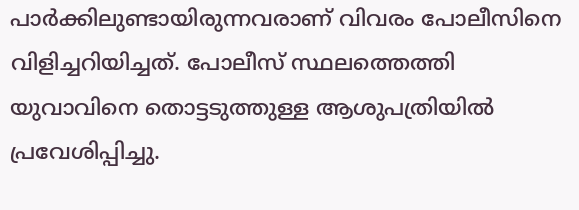പാർക്കിലുണ്ടായിരുന്നവരാണ് വിവരം പോലീസിനെ വിളിച്ചറിയിച്ചത്. പോലീസ് സ്ഥലത്തെത്തി യുവാവിനെ തൊട്ടടുത്തുള്ള ആശുപത്രിയില്‍ പ്രവേശിപ്പിച്ചു.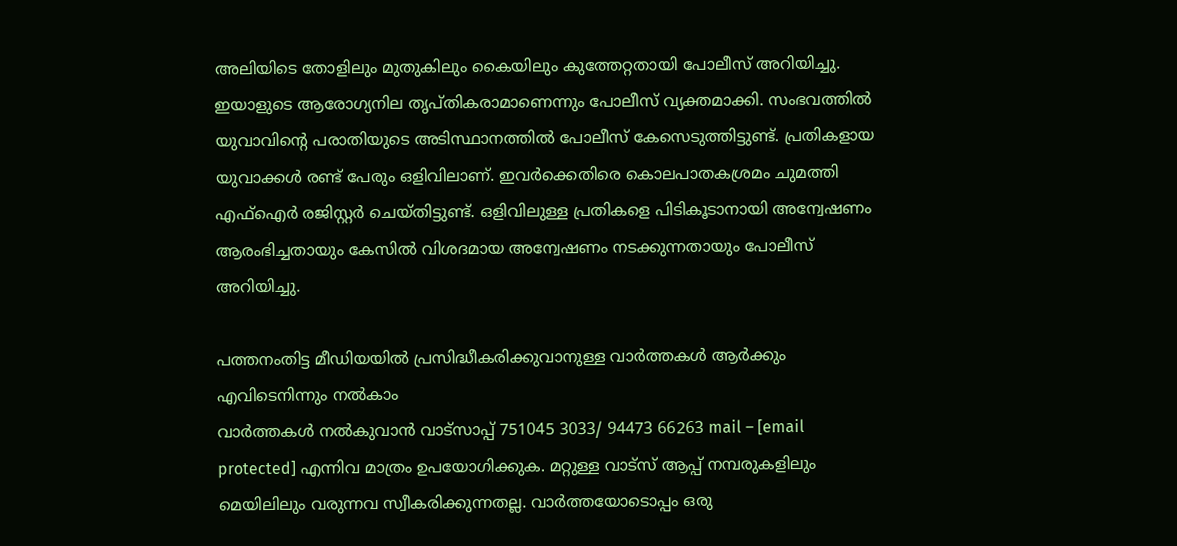അലിയിടെ തോളിലും മുതുകിലും കൈയിലും കുത്തേറ്റതായി പോലീസ് അറിയിച്ചു. ഇയാളുടെ ആരോഗ്യനില തൃപ്തികരാമാണെന്നും പോലീസ് വ്യക്തമാക്കി. സംഭവത്തിൽ യുവാവിന്‍റെ പരാതിയുടെ അടിസ്ഥാനത്തിൽ പോലീസ് കേസെടുത്തിട്ടുണ്ട്. പ്രതികളായ യുവാക്കള്‍ രണ്ട് പേരും ഒളിവിലാണ്. ഇവർക്കെതിരെ കൊലപാതകശ്രമം ചുമത്തി എഫ്ഐർ രജിസ്റ്റർ ചെയ്തിട്ടുണ്ട്. ഒളിവിലുള്ള പ്രതികളെ പിടികൂടാനായി അന്വേഷണം ആരംഭിച്ചതായും കേസിൽ വിശദമായ അന്വേഷണം നടക്കുന്നതായും പോലീസ് അറിയിച്ചു.

പത്തനംതിട്ട മീഡിയയില്‍ പ്രസിദ്ധീകരിക്കുവാനുള്ള വാര്‍ത്തകള്‍ ആര്‍ക്കും എവിടെനിന്നും നല്‍കാം
വാര്‍ത്തകള്‍ നല്‍കുവാന്‍ വാട്സാപ്പ് 751045 3033/ 94473 66263 mail – [email protected] എന്നിവ മാത്രം ഉപയോഗിക്കുക. മറ്റുള്ള വാട്സ് ആപ്പ് നമ്പരുകളിലും മെയിലിലും വരുന്നവ സ്വീകരിക്കുന്നതല്ല. വാര്‍ത്തയോടൊപ്പം ഒരു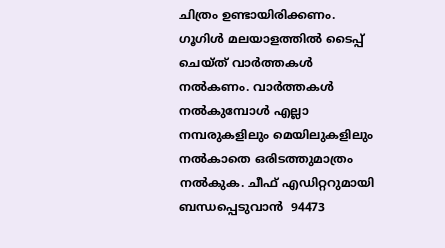ചിത്രം ഉണ്ടായിരിക്കണം. ഗൂഗിള്‍ മലയാളത്തില്‍ ടൈപ്പ് ചെയ്ത് വാര്‍ത്തകള്‍ നല്‍കണം. വാര്‍ത്തകള്‍ നല്‍കുമ്പോള്‍ എല്ലാ നമ്പരുകളിലും മെയിലുകളിലും നല്‍കാതെ ഒരിടത്തുമാത്രം നല്‍കുക. ചീഫ് എഡിറ്ററുമായി ബന്ധപ്പെടുവാന്‍  94473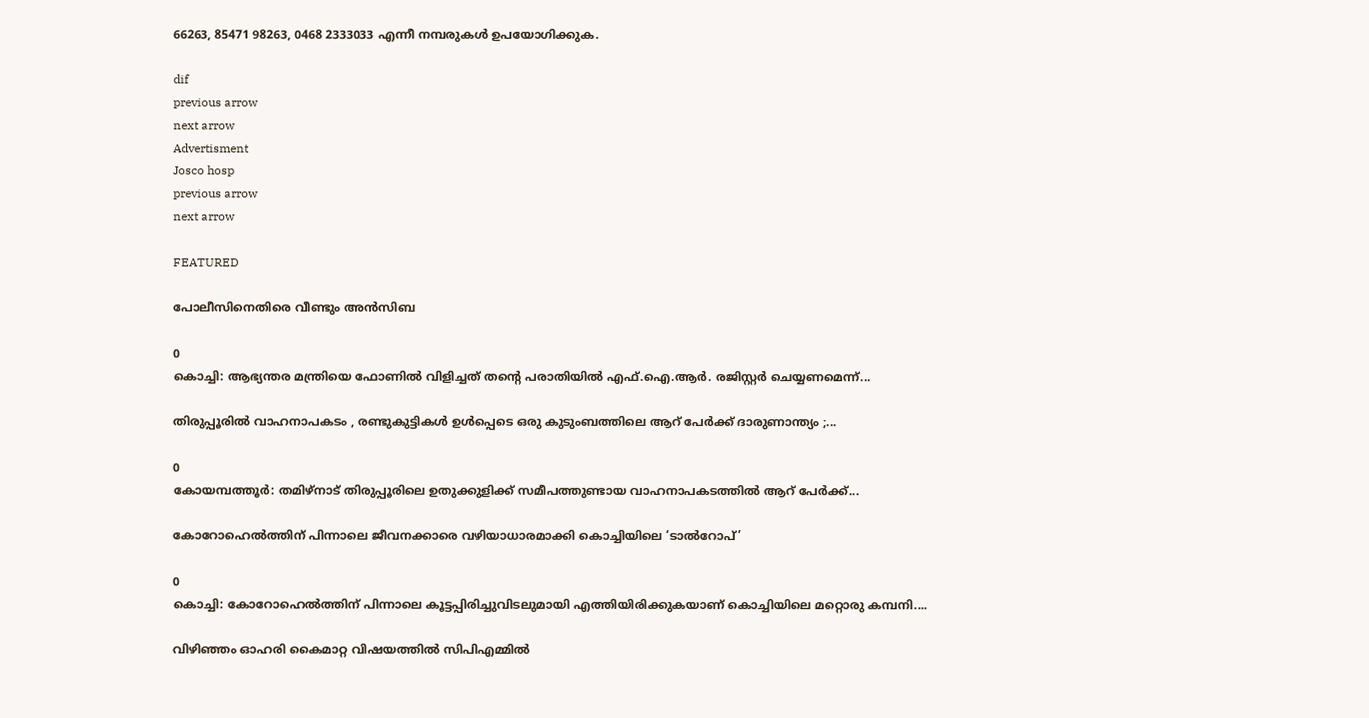66263, 85471 98263, 0468 2333033 എന്നീ നമ്പരുകള്‍ ഉപയോഗിക്കുക.

dif
previous arrow
next arrow
Advertisment
Josco hosp
previous arrow
next arrow

FEATURED

പോലീസിനെതിരെ വീണ്ടും അൻസിബ

0
കൊച്ചി: ആഭ്യന്തര മന്ത്രിയെ ഫോണിൽ വിളിച്ചത് തന്റെ പരാതിയിൽ എഫ്.ഐ.ആർ. രജിസ്റ്റർ ചെയ്യണമെന്ന്...

തിരുപ്പൂരിൽ വാഹനാപകടം , രണ്ടുകുട്ടികൾ ഉൾപ്പെടെ ഒരു കുടുംബത്തിലെ ആറ് പേർക്ക് ദാരുണാന്ത്യം ;...

0
കോയമ്പത്തൂർ: തമിഴ്നാട് തിരുപ്പൂരിലെ ഉതുക്കുളിക്ക് സമീപത്തുണ്ടായ വാഹനാപകടത്തിൽ ആറ് പേർക്ക്...

കോറോഹെൽത്തിന് പിന്നാലെ ജീവനക്കാരെ വഴിയാധാരമാക്കി കൊച്ചിയിലെ ‘ടാൽറോപ്’

0
കൊച്ചി: കോറോഹെൽത്തിന് പി‌ന്നാലെ കൂട്ടപ്പിരിച്ചുവിടലുമായി എത്തിയിരിക്കുകയാണ് കൊച്ചിയിലെ മറ്റൊരു കമ്പനി....

വിഴിഞ്ഞം ഓഹരി കൈമാറ്റ വിഷയത്തിൽ സിപിഎമ്മിൽ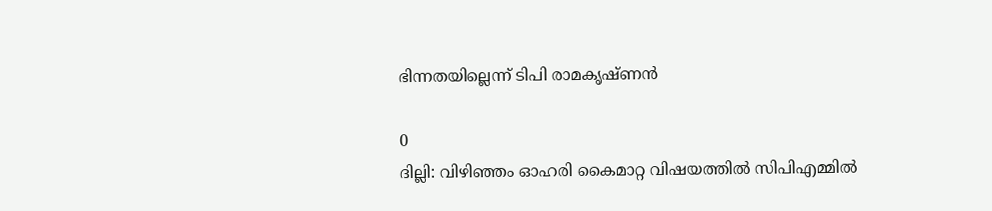ഭിന്നതയില്ലെന്ന് ടിപി രാമകൃഷ്ണൻ

0
ദില്ലി: വിഴിഞ്ഞം ഓഹരി കൈമാറ്റ വിഷയത്തിൽ സിപിഎമ്മിൽ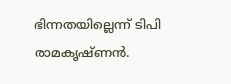ഭിന്നതയില്ലെന്ന് ടിപി രാമകൃഷ്ണൻ.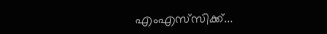എംഎസ്‍സിക്ക്...